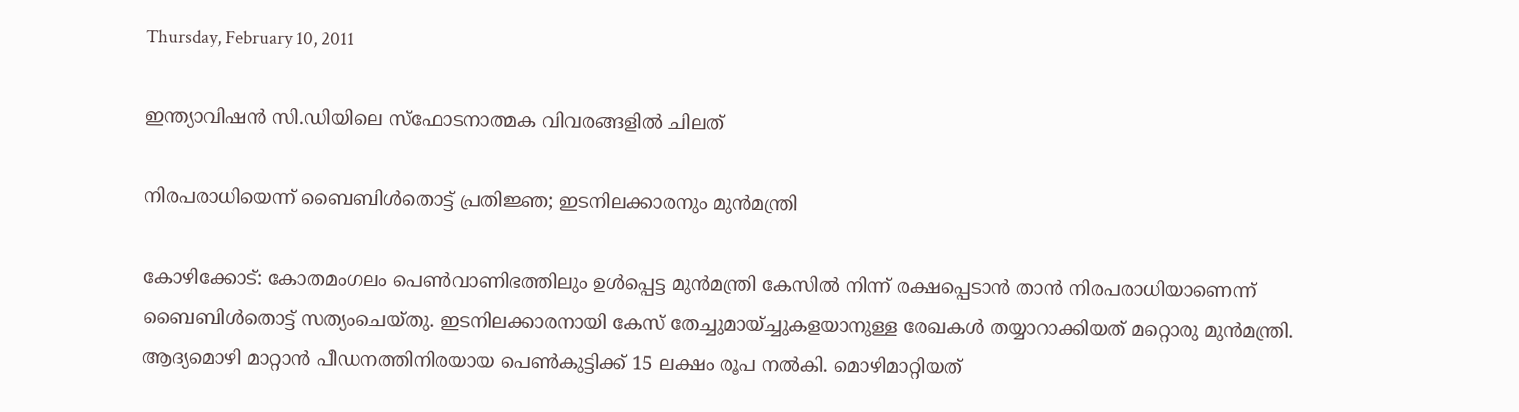Thursday, February 10, 2011

ഇന്ത്യാവിഷന്‍ സി.ഡിയിലെ സ്ഫോടനാത്മക വിവരങ്ങളില്‍ ചിലത്

നിരപരാധിയെന്ന് ബൈബിള്‍തൊട്ട് പ്രതിജ്ഞ; ഇടനിലക്കാരനും മുന്‍മന്ത്രി

കോഴിക്കോട്: കോതമംഗലം പെണ്‍വാണിഭത്തിലും ഉള്‍പ്പെട്ട മുന്‍മന്ത്രി കേസില്‍ നിന്ന് രക്ഷപ്പെടാന്‍ താന്‍ നിരപരാധിയാണെന്ന് ബൈബിള്‍തൊട്ട് സത്യംചെയ്തു. ഇടനിലക്കാരനായി കേസ് തേച്ചുമായ്ച്ചുകളയാനുള്ള രേഖകള്‍ തയ്യാറാക്കിയത് മറ്റൊരു മുന്‍മന്ത്രി. ആദ്യമൊഴി മാറ്റാന്‍ പീഡനത്തിനിരയായ പെണ്‍കുട്ടിക്ക് 15 ലക്ഷം രൂപ നല്‍കി. മൊഴിമാറ്റിയത്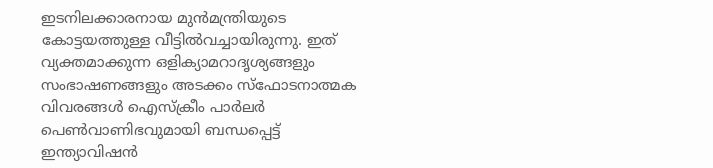ഇടനിലക്കാരനായ മുന്‍മന്ത്രിയുടെ കോട്ടയത്തുള്ള വീട്ടില്‍വച്ചായിരുന്നു. ഇത് വ്യക്തമാക്കുന്ന ഒളിക്യാമറാദൃശ്യങ്ങളും സംഭാഷണങ്ങളും അടക്കം സ്ഫോടനാത്മക വിവരങ്ങള്‍ ഐസ്ക്രീം പാര്‍ലര്‍ പെണ്‍വാണിഭവുമായി ബന്ധപ്പെട്ട് ഇന്ത്യാവിഷന്‍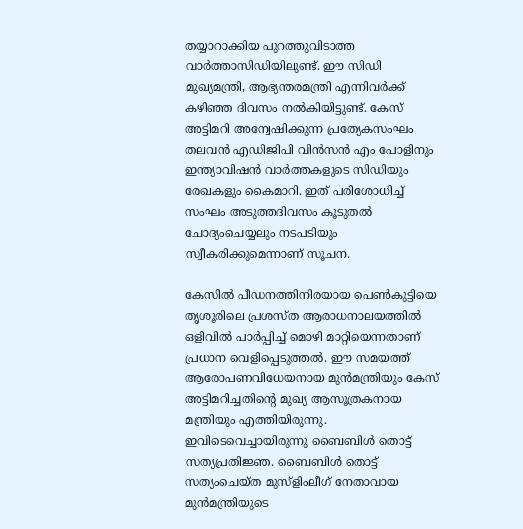തയ്യാറാക്കിയ പുറത്തുവിടാത്ത വാര്‍ത്താസിഡിയിലുണ്ട്. ഈ സിഡി മുഖ്യമന്ത്രി, ആഭ്യന്തരമന്ത്രി എന്നിവര്‍ക്ക് കഴിഞ്ഞ ദിവസം നല്‍കിയിട്ടുണ്ട്. കേസ് അട്ടിമറി അന്വേഷിക്കുന്ന പ്രത്യേകസംഘം തലവന്‍ എഡിജിപി വിന്‍സന്‍ എം പോളിനും ഇന്ത്യാവിഷന്‍ വാര്‍ത്തകളുടെ സിഡിയും രേഖകളും കൈമാറി. ഇത് പരിശോധിച്ച് സംഘം അടുത്തദിവസം കൂടുതല്‍ ചോദ്യംചെയ്യലും നടപടിയും സ്വീകരിക്കുമെന്നാണ് സൂചന.

കേസില്‍ പീഡനത്തിനിരയായ പെണ്‍കുട്ടിയെ തൃശൂരിലെ പ്രശസ്ത ആരാധനാലയത്തില്‍ ഒളിവില്‍ പാര്‍പ്പിച്ച് മൊഴി മാറ്റിയെന്നതാണ് പ്രധാന വെളിപ്പെടുത്തല്‍. ഈ സമയത്ത് ആരോപണവിധേയനായ മുന്‍മന്ത്രിയും കേസ് അട്ടിമറിച്ചതിന്റെ മുഖ്യ ആസൂത്രകനായ മന്ത്രിയും എത്തിയിരുന്നു. ഇവിടെവെച്ചായിരുന്നു ബൈബിള്‍ തൊട്ട് സത്യപ്രതിജ്ഞ. ബൈബിള്‍ തൊട്ട് സത്യംചെയ്ത മുസ്ളിംലീഗ് നേതാവായ മുന്‍മന്ത്രിയുടെ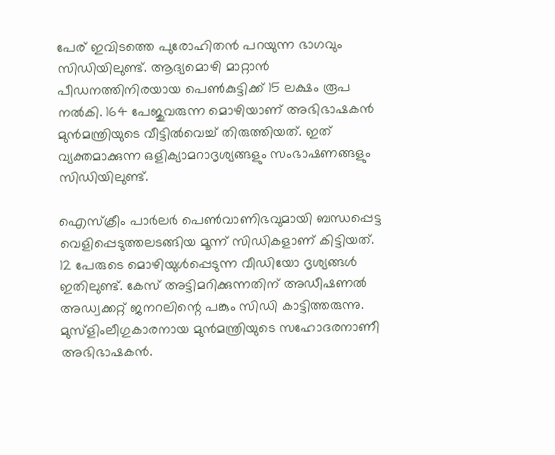പേര് ഇവിടത്തെ പുരോഹിതന്‍ പറയുന്ന ഭാഗവും സിഡിയിലുണ്ട്. ആദ്യമൊഴി മാറ്റാന്‍ പീഡനത്തിനിരയായ പെണ്‍കുട്ടിക്ക് 15 ലക്ഷം രൂപ നല്‍കി. 164 പേജുവരുന്ന മൊഴിയാണ് അഭിഭാഷകന്‍ മുന്‍മന്ത്രിയുടെ വീട്ടില്‍വെച്ച് തിരുത്തിയത്. ഇത് വ്യക്തമാക്കുന്ന ഒളിക്യാമറാദൃശ്യങ്ങളും സംഭാഷണങ്ങളും സിഡിയിലുണ്ട്.

ഐസ്ക്രീം പാര്‍ലര്‍ പെണ്‍വാണിഭവുമായി ബന്ധപ്പെട്ട വെളിപ്പെടുത്തലടങ്ങിയ മൂന്ന് സിഡികളാണ് കിട്ടിയത്. 12 പേരുടെ മൊഴിയുള്‍പ്പെടുന്ന വീഡിയോ ദൃശ്യങ്ങള്‍ ഇതിലുണ്ട്. കേസ് അട്ടിമറിക്കുന്നതിന് അഡീഷണല്‍ അഡ്വക്കറ്റ് ജനറലിന്റെ പങ്കും സിഡി കാട്ടിത്തരുന്നു. മുസ്ളിംലീഗുകാരനായ മുന്‍മന്ത്രിയുടെ സഹോദരനാണീ അഭിഭാഷകന്‍.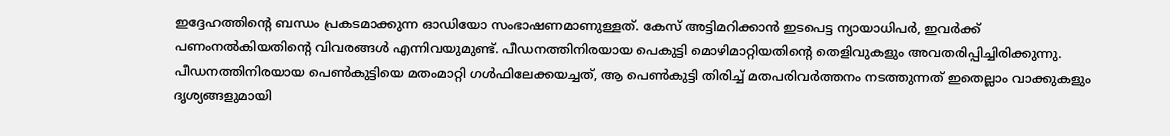ഇദ്ദേഹത്തിന്റെ ബന്ധം പ്രകടമാക്കുന്ന ഓഡിയോ സംഭാഷണമാണുള്ളത്. കേസ് അട്ടിമറിക്കാന്‍ ഇടപെട്ട ന്യായാധിപര്‍, ഇവര്‍ക്ക് പണംനല്‍കിയതിന്റെ വിവരങ്ങള്‍ എന്നിവയുമുണ്ട്. പീഡനത്തിനിരയായ പെകുട്ടി മൊഴിമാറ്റിയതിന്റെ തെളിവുകളും അവതരിപ്പിച്ചിരിക്കുന്നു. പീഡനത്തിനിരയായ പെണ്‍കുട്ടിയെ മതംമാറ്റി ഗള്‍ഫിലേക്കയച്ചത്, ആ പെണ്‍കുട്ടി തിരിച്ച് മതപരിവര്‍ത്തനം നടത്തുന്നത് ഇതെല്ലാം വാക്കുകളും ദൃശ്യങ്ങളുമായി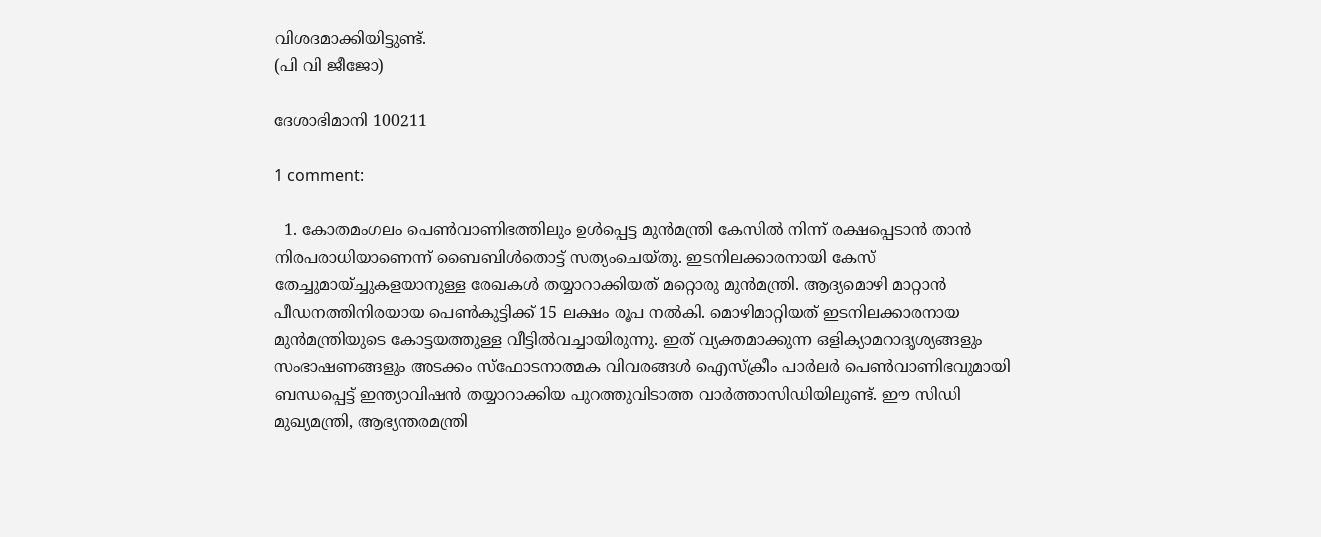വിശദമാക്കിയിട്ടുണ്ട്.
(പി വി ജീജോ)

ദേശാഭിമാനി 100211

1 comment:

  1. കോതമംഗലം പെണ്‍വാണിഭത്തിലും ഉള്‍പ്പെട്ട മുന്‍മന്ത്രി കേസില്‍ നിന്ന് രക്ഷപ്പെടാന്‍ താന്‍ നിരപരാധിയാണെന്ന് ബൈബിള്‍തൊട്ട് സത്യംചെയ്തു. ഇടനിലക്കാരനായി കേസ് തേച്ചുമായ്ച്ചുകളയാനുള്ള രേഖകള്‍ തയ്യാറാക്കിയത് മറ്റൊരു മുന്‍മന്ത്രി. ആദ്യമൊഴി മാറ്റാന്‍ പീഡനത്തിനിരയായ പെണ്‍കുട്ടിക്ക് 15 ലക്ഷം രൂപ നല്‍കി. മൊഴിമാറ്റിയത് ഇടനിലക്കാരനായ മുന്‍മന്ത്രിയുടെ കോട്ടയത്തുള്ള വീട്ടില്‍വച്ചായിരുന്നു. ഇത് വ്യക്തമാക്കുന്ന ഒളിക്യാമറാദൃശ്യങ്ങളും സംഭാഷണങ്ങളും അടക്കം സ്ഫോടനാത്മക വിവരങ്ങള്‍ ഐസ്ക്രീം പാര്‍ലര്‍ പെണ്‍വാണിഭവുമായി ബന്ധപ്പെട്ട് ഇന്ത്യാവിഷന്‍ തയ്യാറാക്കിയ പുറത്തുവിടാത്ത വാര്‍ത്താസിഡിയിലുണ്ട്. ഈ സിഡി മുഖ്യമന്ത്രി, ആഭ്യന്തരമന്ത്രി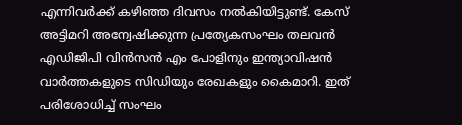എന്നിവര്‍ക്ക് കഴിഞ്ഞ ദിവസം നല്‍കിയിട്ടുണ്ട്. കേസ് അട്ടിമറി അന്വേഷിക്കുന്ന പ്രത്യേകസംഘം തലവന്‍ എഡിജിപി വിന്‍സന്‍ എം പോളിനും ഇന്ത്യാവിഷന്‍ വാര്‍ത്തകളുടെ സിഡിയും രേഖകളും കൈമാറി. ഇത് പരിശോധിച്ച് സംഘം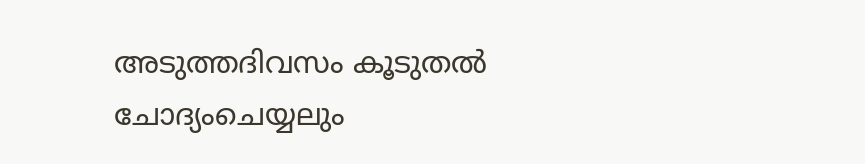അടുത്തദിവസം കൂടുതല്‍ ചോദ്യംചെയ്യലും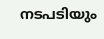നടപടിയും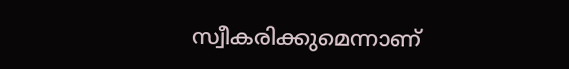സ്വീകരിക്കുമെന്നാണ്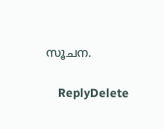സൂചന.

    ReplyDelete